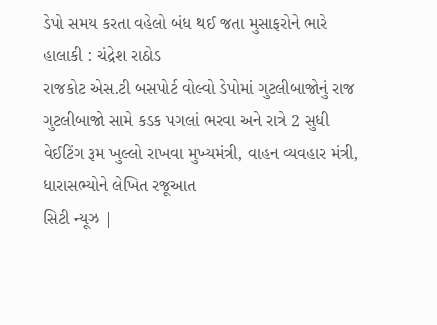ડેપો સમય કરતા વહેલો બંધ થઈ જતા મુસાફરોને ભારે હાલાકી : ચંદ્રેશ રાઠોડ
રાજકોટ એસ.ટી બસપોર્ટ વોલ્વો ડેપોમાં ગુટલીબાજોનું રાજ
ગુટલીબાજો સામે કડક પગલાં ભરવા અને રાત્રે 2 સુધી વેઈટિંગ રૂમ ખુલ્લો રાખવા મુખ્યમંત્રી, વાહન વ્યવહાર મંત્રી, ધારાસભ્યોને લેખિત રજૂઆત
સિટી ન્યૂઝ |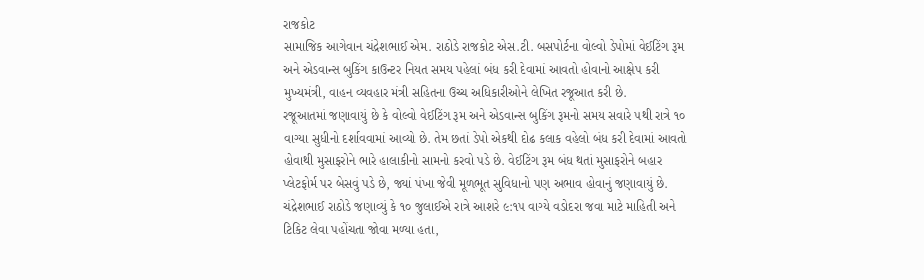રાજકોટ
સામાજિક આગેવાન ચંદ્રેશભાઈ એમ. રાઠોડે રાજકોટ એસ.ટી. બસપોર્ટના વોલ્વો ડેપોમાં વેઈટિંગ રૂમ અને એડવાન્સ બુકિંગ કાઉન્ટર નિયત સમય પહેલાં બંધ કરી દેવામાં આવતો હોવાનો આક્ષેપ કરી મુખ્યમંત્રી, વાહન વ્યવહાર મંત્રી સહિતના ઉચ્ચ અધિકારીઓને લેખિત રજૂઆત કરી છે.
રજૂઆતમાં જણાવાયું છે કે વોલ્વો વેઈટિંગ રૂમ અને એડવાન્સ બુકિંગ રૂમનો સમય સવારે ૫થી રાત્રે ૧૦ વાગ્યા સુધીનો દર્શાવવામાં આવ્યો છે. તેમ છતાં ડેપો એકથી દોઢ કલાક વહેલો બંધ કરી દેવામાં આવતો હોવાથી મુસાફરોને ભારે હાલાકીનો સામનો કરવો પડે છે. વેઈટિંગ રૂમ બંધ થતાં મુસાફરોને બહાર પ્લેટફોર્મ પર બેસવું પડે છે, જ્યાં પંખા જેવી મૂળભૂત સુવિધાનો પણ અભાવ હોવાનું જણાવાયું છે. ચંદ્રેશભાઈ રાઠોડે જણાવ્યું કે ૧૦ જુલાઈએ રાત્રે આશરે ૯:૧૫ વાગ્યે વડોદરા જવા માટે માહિતી અને ટિકિટ લેવા પહોંચતા જોવા મળ્યા હતા,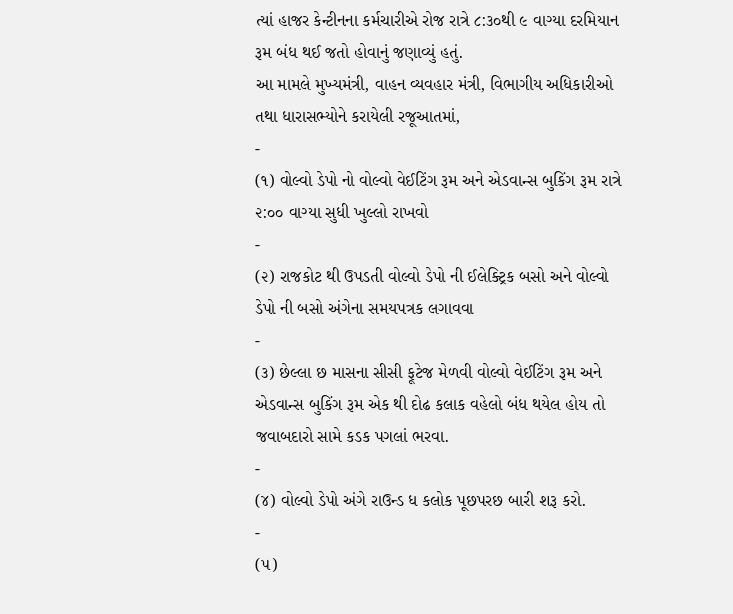ત્યાં હાજર કેન્ટીનના કર્મચારીએ રોજ રાત્રે ૮:૩૦થી ૯ વાગ્યા દરમિયાન રૂમ બંધ થઈ જતો હોવાનું જણાવ્યું હતું.
આ મામલે મુખ્યમંત્રી, વાહન વ્યવહાર મંત્રી, વિભાગીય અધિકારીઓ તથા ધારાસભ્યોને કરાયેલી રજૂઆતમાં,
-
(૧) વોલ્વો ડેપો નો વોલ્વો વેઈટિંગ રૂમ અને એડવાન્સ બુકિંગ રૂમ રાત્રે ૨:૦૦ વાગ્યા સુધી ખુલ્લો રાખવો
-
(૨) રાજકોટ થી ઉપડતી વોલ્વો ડેપો ની ઈલેક્ટ્રિક બસો અને વોલ્વો ડેપો ની બસો અંગેના સમયપત્રક લગાવવા
-
(૩) છેલ્લા છ માસના સીસી ફૂટેજ મેળવી વોલ્વો વેઈટિંગ રૂમ અને એડવાન્સ બુકિંગ રૂમ એક થી દોઢ કલાક વહેલો બંધ થયેલ હોય તો જવાબદારો સામે કડક પગલાં ભરવા.
-
(૪) વોલ્વો ડેપો અંગે રાઉન્ડ ધ કલોક પૂછપરછ બારી શરૂ કરો.
-
(૫)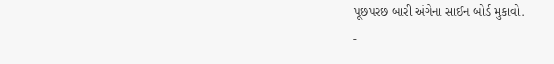પૂછપરછ બારી અંગેના સાઈન બોર્ડ મુકાવો.
-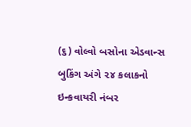(૬) વોલ્વો બસોના એડવાન્સ બુકિંગ અંગે ૨૪ કલાકનો ઇન્કવાયરી નંબર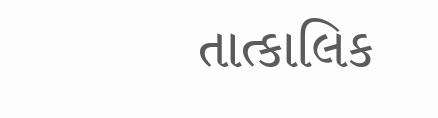તાત્કાલિક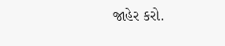જાહેર કરો.